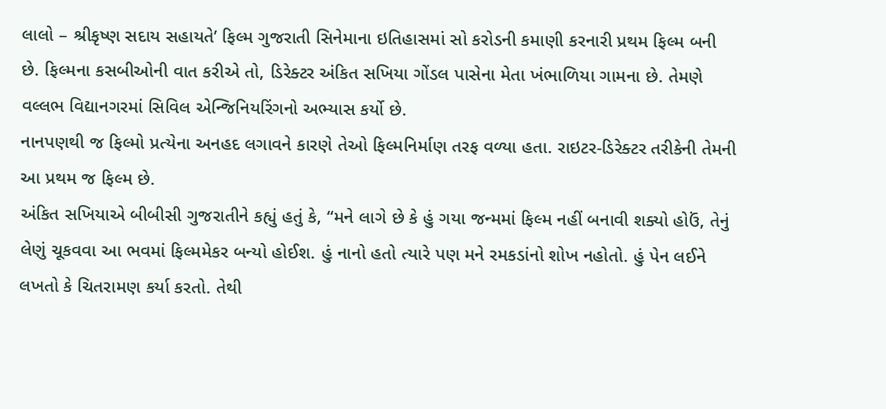લાલો – શ્રીકૃષ્ણ સદાય સહાયતે’ ફિલ્મ ગુજરાતી સિનેમાના ઇતિહાસમાં સો કરોડની કમાણી કરનારી પ્રથમ ફિલ્મ બની છે. ફિલ્મના કસબીઓની વાત કરીએ તો, ડિરેક્ટર અંકિત સખિયા ગોંડલ પાસેના મેતા ખંભાળિયા ગામના છે. તેમણે વલ્લભ વિદ્યાનગરમાં સિવિલ એન્જિનિયરિંગનો અભ્યાસ કર્યો છે.
નાનપણથી જ ફિલ્મો પ્રત્યેના અનહદ લગાવને કારણે તેઓ ફિલ્મનિર્માણ તરફ વળ્યા હતા. રાઇટર-ડિરેક્ટર તરીકેની તેમની આ પ્રથમ જ ફિલ્મ છે.
અંકિત સખિયાએ બીબીસી ગુજરાતીને કહ્યું હતું કે, “મને લાગે છે કે હું ગયા જન્મમાં ફિલ્મ નહીં બનાવી શક્યો હોઉં, તેનું લેણું ચૂકવવા આ ભવમાં ફિલ્મમેકર બન્યો હોઈશ. હું નાનો હતો ત્યારે પણ મને રમકડાંનો શોખ નહોતો. હું પેન લઈને લખતો કે ચિતરામણ કર્યા કરતો. તેથી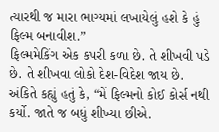ત્યારથી જ મારા ભાગ્યમાં લખાયેલું હશે કે હું ફિલ્મ બનાવીશ.”
ફિલ્મમેકિંગ એક કપરી કળા છે. તે શીખવી પડે છે. તે શીખવા લોકો દેશ-વિદેશ જાય છે.
અંકિતે કહ્યું હતું કે, “મેં ફિલ્મનો કોઈ કોર્સ નથી કર્યો. જાતે જ બધું શીખ્યા છીએ.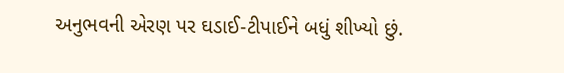અનુભવની એરણ પર ઘડાઈ-ટીપાઈને બધું શીખ્યો છું.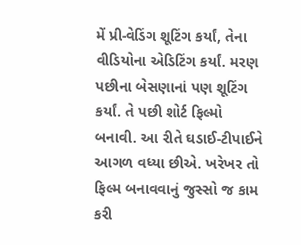મેં પ્રી-વેડિંગ શૂટિંગ કર્યાં, તેના વીડિયોના એડિટિંગ કર્યાં. મરણ પછીના બેસણાનાં પણ શૂટિંગ કર્યાં. તે પછી શોર્ટ ફિલ્મો બનાવી. આ રીતે ઘડાઈ-ટીપાઈને આગળ વધ્યા છીએ. ખરેખર તો ફિલ્મ બનાવવાનું જુસ્સો જ કામ કરી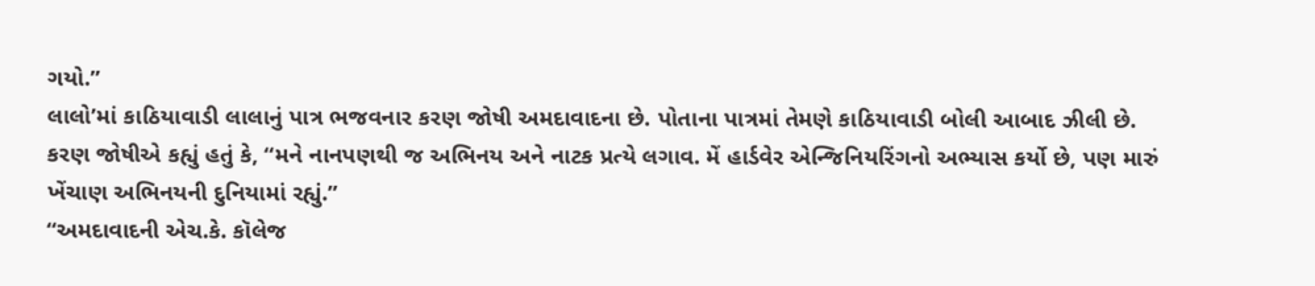ગયો.”
લાલો’માં કાઠિયાવાડી લાલાનું પાત્ર ભજવનાર કરણ જોષી અમદાવાદના છે. પોતાના પાત્રમાં તેમણે કાઠિયાવાડી બોલી આબાદ ઝીલી છે.
કરણ જોષીએ કહ્યું હતું કે, “મને નાનપણથી જ અભિનય અને નાટક પ્રત્યે લગાવ. મેં હાર્ડવેર એન્જિનિયરિંગનો અભ્યાસ કર્યો છે, પણ મારું ખેંચાણ અભિનયની દુનિયામાં રહ્યું.”
“અમદાવાદની એચ.કે. કૉલેજ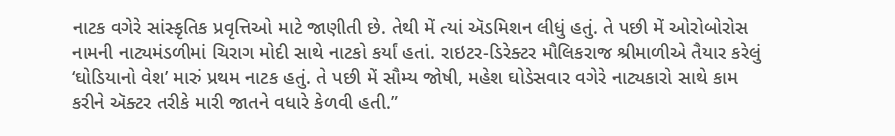નાટક વગેરે સાંસ્કૃતિક પ્રવૃત્તિઓ માટે જાણીતી છે. તેથી મેં ત્યાં ઍડમિશન લીધું હતું. તે પછી મેં ઓરોબોરોસ નામની નાટ્યમંડળીમાં ચિરાગ મોદી સાથે નાટકો કર્યાં હતાં. રાઇટર-ડિરેક્ટર મૌલિકરાજ શ્રીમાળીએ તૈયાર કરેલું ‘ઘોડિયાનો વેશ’ મારું પ્રથમ નાટક હતું. તે પછી મેં સૌમ્ય જોષી, મહેશ ઘોડેસવાર વગેરે નાટ્યકારો સાથે કામ કરીને ઍક્ટર તરીકે મારી જાતને વધારે કેળવી હતી.”